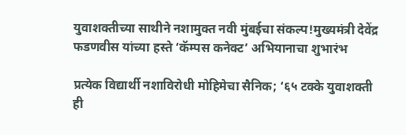युवाशक्तीच्या साथीने नशामुक्त नवी मुंबईचा संकल्प!मुख्यमंत्री देवेंद्र फडणवीस यांच्या हस्ते ‘कॅम्पस कनेक्ट’ अभियानाचा शुभारंभ

प्रत्येक विद्यार्थी नशाविरोधी मोहिमेचा सैनिक; ‘६५ टक्के युवाशक्ती ही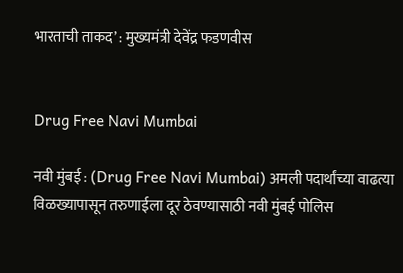भारताची ताकद’ : मुख्यमंत्री देवेंद्र फडणवीस


Drug Free Navi Mumbai

नवी मुंबई : (Drug Free Navi Mumbai) अमली पदार्थांच्या वाढत्या विळख्यापासून तरुणाईला दूर ठेवण्यासाठी नवी मुंबई पोलिस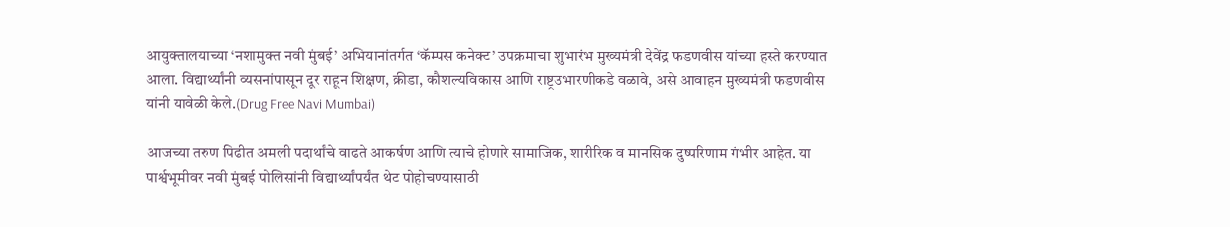आयुक्तालयाच्या ‘नशामुक्त नवी मुंबई’ अभियानांतर्गत ‘कॅम्पस कनेक्ट’ उपक्रमाचा शुभारंभ मुख्यमंत्री देवेंद्र फडणवीस यांच्या हस्ते करण्यात आला. विद्यार्थ्यांनी व्यसनांपासून दूर राहून शिक्षण, क्रीडा, कौशल्यविकास आणि राष्ट्रउभारणीकडे वळावे, असे आवाहन मुख्यमंत्री फडणवीस यांनी यावेळी केले.(Drug Free Navi Mumbai)

आजच्या तरुण पिढीत अमली पदार्थांचे वाढते आकर्षण आणि त्याचे होणारे सामाजिक, शारीरिक व मानसिक दुष्परिणाम गंभीर आहेत. या पार्श्वभूमीवर नवी मुंबई पोलिसांनी विद्यार्थ्यांपर्यंत थेट पोहोचण्यासाठी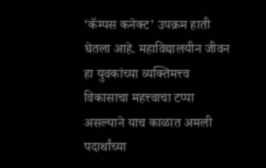‘कॅम्पस कनेक्ट’ उपक्रम हाती घेतला आहे. महाविद्यालयीन जीवन हा युवकांच्या व्यक्तिमत्त्व विकासाचा महत्त्वाचा टप्पा असल्याने याच काळात अमली पदार्थांच्या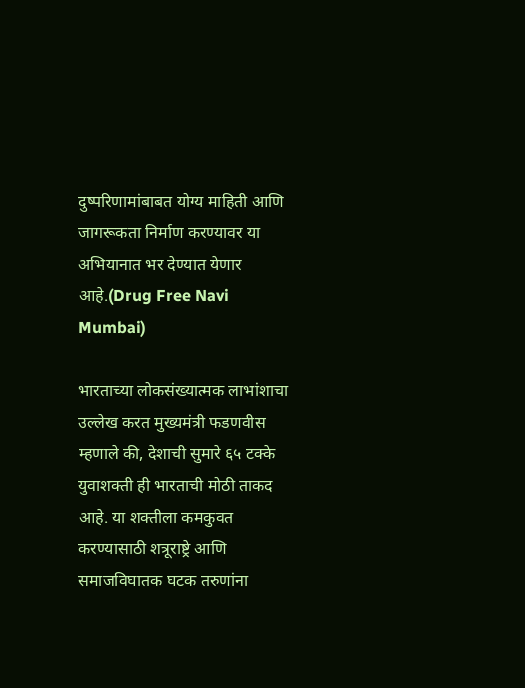दुष्परिणामांबाबत योग्य माहिती आणि जागरूकता निर्माण करण्यावर या अभियानात भर देण्यात येणार आहे.(Drug Free Navi Mumbai)

भारताच्या लोकसंख्यात्मक लाभांशाचा उल्लेख करत मुख्यमंत्री फडणवीस म्हणाले की, देशाची सुमारे ६५ टक्के युवाशक्ती ही भारताची मोठी ताकद आहे. या शक्तीला कमकुवत करण्यासाठी शत्रूराष्ट्रे आणि समाजविघातक घटक तरुणांना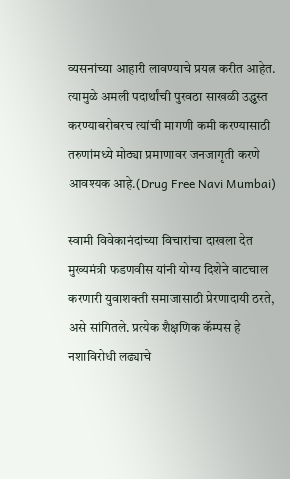व्यसनांच्या आहारी लावण्याचे प्रयत्न करीत आहेत. त्यामुळे अमली पदार्थांची पुरवठा साखळी उद्ध्वस्त करण्याबरोबरच त्यांची मागणी कमी करण्यासाठी तरुणांमध्ये मोठ्या प्रमाणावर जनजागृती करणे आवश्यक आहे.(Drug Free Navi Mumbai)

स्वामी विवेकानंदांच्या विचारांचा दाखला देत मुख्यमंत्री फडणवीस यांनी योग्य दिशेने वाटचाल करणारी युवाशक्ती समाजासाठी प्रेरणादायी ठरते, असे सांगितले. प्रत्येक शैक्षणिक कॅम्पस हे नशाविरोधी लढ्याचे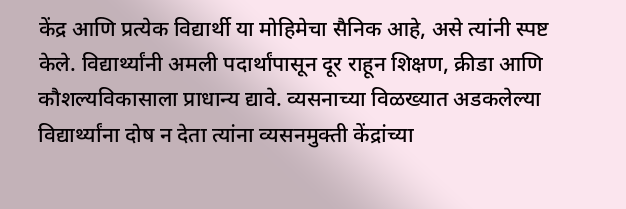केंद्र आणि प्रत्येक विद्यार्थी या मोहिमेचा सैनिक आहे, असे त्यांनी स्पष्ट केले. विद्यार्थ्यांनी अमली पदार्थांपासून दूर राहून शिक्षण, क्रीडा आणि कौशल्यविकासाला प्राधान्य द्यावे. व्यसनाच्या विळख्यात अडकलेल्या विद्यार्थ्यांना दोष न देता त्यांना व्यसनमुक्ती केंद्रांच्या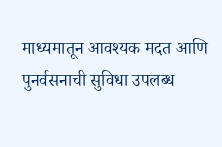माध्यमातून आवश्यक मदत आणि पुनर्वसनाची सुविधा उपलब्ध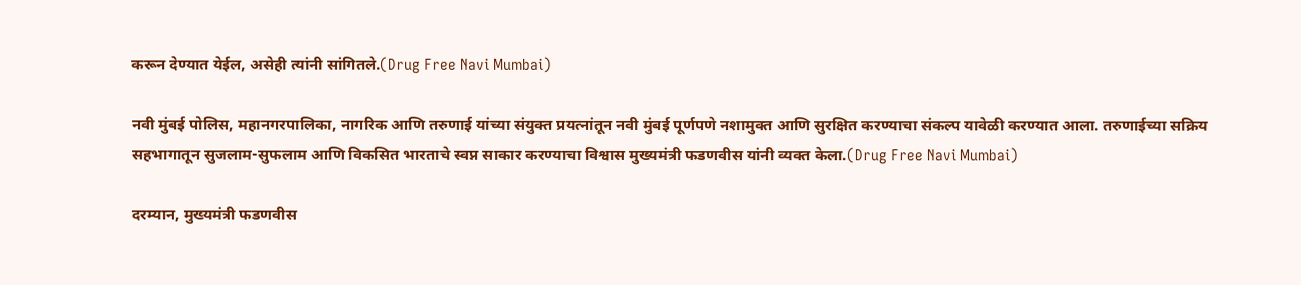करून देण्यात येईल, असेही त्यांनी सांगितले.(Drug Free Navi Mumbai)

नवी मुंबई पोलिस, महानगरपालिका, नागरिक आणि तरुणाई यांच्या संयुक्त प्रयत्नांतून नवी मुंबई पूर्णपणे नशामुक्त आणि सुरक्षित करण्याचा संकल्प यावेळी करण्यात आला. तरुणाईच्या सक्रिय सहभागातून सुजलाम-सुफलाम आणि विकसित भारताचे स्वप्न साकार करण्याचा विश्वास मुख्यमंत्री फडणवीस यांनी व्यक्त केला.(Drug Free Navi Mumbai)

दरम्यान, मुख्यमंत्री फडणवीस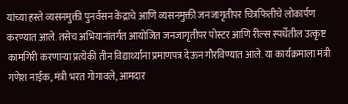यांच्या हस्ते व्यसनमुक्ती पुनर्वसन केंद्राचे आणि व्यसनमुक्ती जनजागृतीपर चित्रफितीचे लोकार्पण करण्यात आले. तसेच अभियानांतर्गत आयोजित जनजागृतीपर पोस्टर आणि रील्स स्पर्धेतील उत्कृष्ट कामगिरी करणाऱ्या प्रत्येकी तीन विद्यार्थ्यांना प्रमाणपत्र देऊन गौरविण्यात आले. या कार्यक्रमाला मंत्री गणेश नाईक, मंत्री भरत गोगावले, आमदार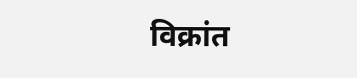विक्रांत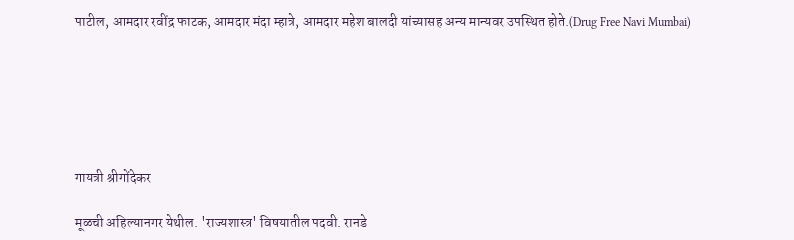पाटील, आमदार रवींद्र फाटक, आमदार मंदा म्हात्रे, आमदार महेश बालदी यांच्यासह अन्य मान्यवर उपस्थित होते.(Drug Free Navi Mumbai)






गायत्री श्रीगोंदेकर

मूळची अहिल्यानगर येथील. 'राज्यशास्त्र' विषयातील पदवी. रानडे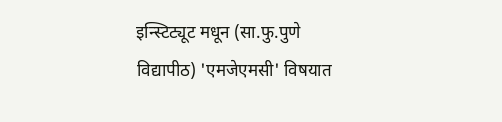इन्स्टिट्यूट मधून (सा.फु.पुणे विद्यापीठ) 'एमजेएमसी' विषयात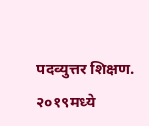पदव्युत्तर शिक्षण. २०१९मध्ये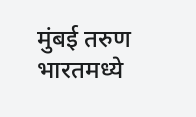मुंबई तरुण भारतमध्ये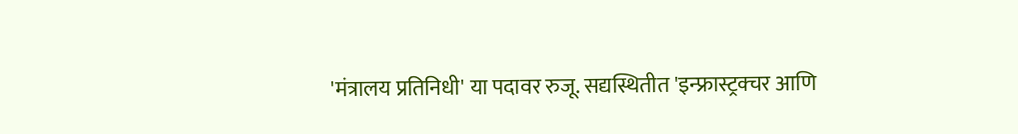'मंत्रालय प्रतिनिधी' या पदावर रुजू. सद्यस्थितीत 'इन्फ्रास्ट्रक्चर आणि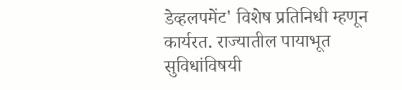डेव्हलपमेंट' विशेष प्रतिनिधी म्हणून कार्यरत. राज्यातील पायाभूत सुविधांविषयी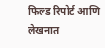फिल्ड रिपोर्ट आणि लेखनात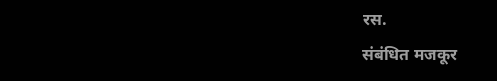रस.
संबंधित मजकूर